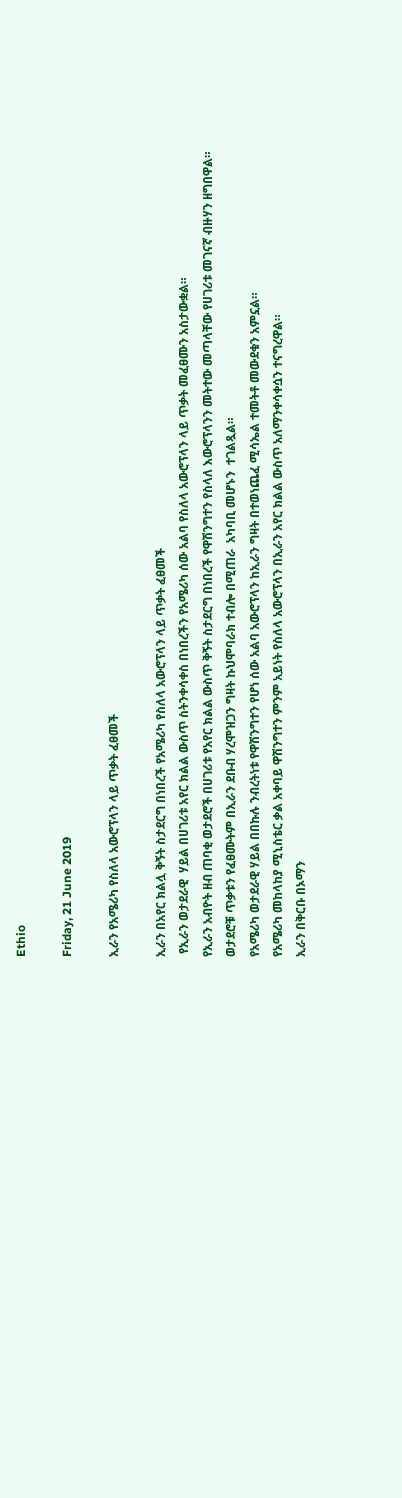Ethio

Friday, 21 June 2019

ኢራን የአሜሪካ የስለላ አውሮፕላን ላይ ጥቃት ፈፀመች

ኢራን በአየር ክልሏ ቅኝት ስታደርግ በነበረች የአሜሪካ የስለላ አውሮፕላን ላይ ጥቃት ፈፀመች
 የኢራን ወታደራዊ  ሃይል በሀገሪቱ አየር ክልል ውስጥ ስትንቀሳቀስ በነበረችን የአሜሪካ ሰው አልባ የስለላ አውሮፕላን ላይ ጥቃት መፈፀሙን አስታውቋል።
የኢራን አብዮት ዘብ ጠባቂ ወታደሮች በሀገሪቱ የአየር ክልል ውስጥ ቅኝት ስታደርግ በነበረች የዋሽንግተን የስላለ እውሮፕላንን መትተው መጣላቸው የሀገሪቱ መገናኛ ብዙሃን ዘግበዋል።
ወታደሮቹ ጥቃቱን የፈፀሙትም በኢራን ደቡብ ሃረሞዝጋን ግዛት ኩህሞባራክ ተብሎ በሚጠራ  አካባቢ መሆኑን  ተገልጿል።
የአሜሪካ ወታደራዊ ሃይል በበኩሉ ንብረትነቱ የዋሽንግተን የሆነ ሰው አልባ አውሮፕላን ከኢራን ግዛት በተወነጨፈ ሚሳኤል ተመትቶ መውደቁን አምኗል።
የአሜሪካ መከላከያ ሚኒስቴር ቃል አቀባይ ዋሽንግተን ምንም አይነት የስለላ አውሮፕላን በኢራን አየር ክልል ውስጥ አለማንቀሳቀሷን ተናግረዋል።
ኢራን በቅርቡ በኦማን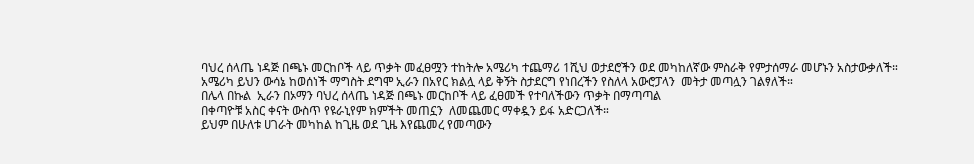ባህረ ሰላጤ ነዳጅ በጫኑ መርከቦች ላይ ጥቃት መፈፀሟን ተከትሎ አሜሪካ ተጨማሪ 1ሺህ ወታደሮችን ወደ መካከለኛው ምስራቅ የምታሰማራ መሆኑን አስታውቃለች።
አሜሪካ ይህን ውሳኔ ከወሰነች ማግስት ደግሞ ኢራን በአየር ክልሏ ላይ ቅኝት ስታደርግ የነበረችን የስለላ አውሮፓላን  መትታ መጣሏን ገልፃለች።
በሌላ በኩል  ኢራን በኦማን ባህረ ሰላጤ ነዳጅ በጫኑ መርከቦች ላይ ፈፀመች የተባለችውን ጥቃት በማጣጣል
በቀጣዮቹ አስር ቀናት ውስጥ የዩራኒየም ክምችት መጠኗን  ለመጨመር ማቀዷን ይፋ አድርጋለች።
ይህም በሁለቱ ሀገራት መካከል ከጊዜ ወደ ጊዜ እየጨመረ የመጣውን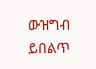ውዝግብ ይበልጥ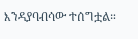እንዳያባብሳው ተሰግቷል።